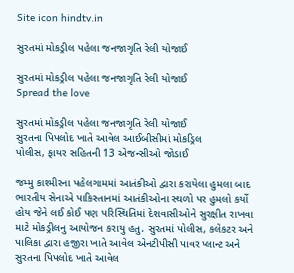Site icon hindtv.in

સુરતમાં મોકડ્રીલ પહેલા જનજાગૃતિ રેલી યોજાઈ

સુરતમાં મોકડ્રીલ પહેલા જનજાગૃતિ રેલી યોજાઈ
Spread the love

સુરતમાં મોકડ્રીલ પહેલા જનજાગૃતિ રેલી યોજાઈ
સુરતના પિપલોદ ખાતે આવેલ આઈબીસીમાં મોકડ્રિલ
પોલીસ, ફાયર સહિતની 13 એજન્સીઓ જોડાઈ

જમ્મુ કાશ્મીરના પહેલગામમાં આતંકીઓ દ્વારા કરાયેલા હુમલા બાદ ભારતીય સેનાએ પાકિસ્તાનમાં આતંકીઓના સ્થળો પર હુમલો કર્યો હોય જેને લઈ કોઈ પણ પરિસ્થિતિમાં દેશવાસીઓને સુરક્ષીત રાખવા માટે મોકડ્રીલનુ આયોજન કરાયુ હતુ. સુરતમાં પોલીસ, કલેકટર અને પાલિકા દ્વારા હજીરા ખાતે આવેલ એનટીપીસી પાવર પ્લાન્ટ અને સુરતના પિપલોદ ખાતે આવેલ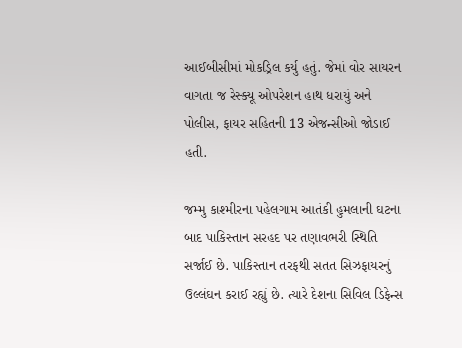આઈબીસીમાં મોકડ્રિલ કર્યુ હતું. જેમાં વોર સાયરન વાગતા જ રેસ્ક્યૂ ઓપરેશન હાથ ધરાયું અને પોલીસ, ફાયર સહિતની 13 એજન્સીઓ જોડાઈ હતી.

જમ્મુ કાશ્મીરના પહેલગામ આતંકી હુમલાની ઘટના બાદ પાકિસ્તાન સરહદ પર તણાવભરી સ્થિતિ સર્જાઈ છે. પાકિસ્તાન તરફથી સતત સિઝફાયરનું ઉલ્લંઘન કરાઈ રહ્યું છે. ત્યારે દેશના સિવિલ ડિફેન્સ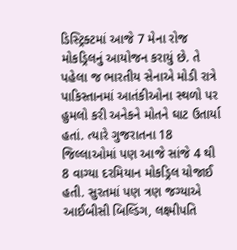ડિસ્ટ્રિક્ટમાં આજે 7 મેના રોજ મોકડ્રિલનું આયોજન કરાયું છે. તે પહેલા જ ભારતીય સેનાએ મોડી રાત્રે પાકિસ્તાનમાં આતંકીઓના સ્થળો પર હુમલો કરી અનેકને મોતને ઘાટ ઉતાર્યા હતાં. ત્યારે ગુજરાતના 18 જિલ્લાઓમાં પણ આજે સાંજે 4 થી 8 વાગ્યા દરમિયાન મોકડ્રિલ યોજાઈ હતી. સુરતમાં પણ ત્રણ જગ્યાએ આઈબીસી બિલ્ડિંગ, લક્ષ્મીપતિ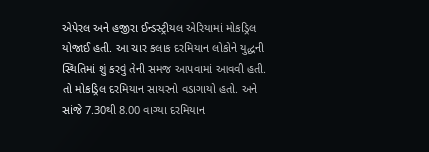એપેરલ અને હજીરા ઈન્ડસ્ટ્રીયલ એરિયામાં મોકડ્રિલ યોજાઈ હતી. આ ચાર કલાક દરમિયાન લોકોને યુદ્ધની સ્થિતિમાં શું કરવું તેની સમજ આપવામાં આવવી હતી. તો મોકડ્રિલ દરમિયાન સાયરનો વડાગાયો હતો. અને સાંજે 7.30થી 8.00 વાગ્યા દરમિયાન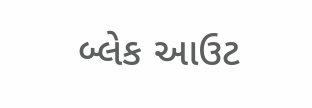બ્લેક આઉટ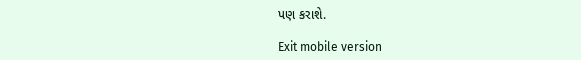પણ કરાશે.

Exit mobile version